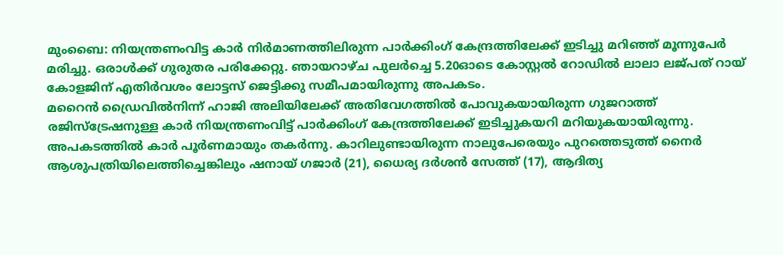മുംബൈ: നിയന്ത്രണംവിട്ട കാർ നിർമാണത്തിലിരുന്ന പാർക്കിംഗ് കേന്ദ്രത്തിലേക്ക് ഇടിച്ചു മറിഞ്ഞ് മൂന്നുപേർ മരിച്ചു. ഒരാൾക്ക് ഗുരുതര പരിക്കേറ്റു. ഞായറാഴ്ച പുലർച്ചെ 5.20ഓടെ കോസ്റ്റൽ റോഡിൽ ലാലാ ലജ്പത് റായ് കോളജിന് എതിർവശം ലോട്ടസ് ജെട്ടിക്കു സമീപമായിരുന്നു അപകടം.
മറൈൻ ഡ്രൈവിൽനിന്ന് ഹാജി അലിയിലേക്ക് അതിവേഗത്തിൽ പോവുകയായിരുന്ന ഗുജറാത്ത് രജിസ്ട്രേഷനുള്ള കാർ നിയന്ത്രണംവിട്ട് പാർക്കിംഗ് കേന്ദ്രത്തിലേക്ക് ഇടിച്ചുകയറി മറിയുകയായിരുന്നു.
അപകടത്തിൽ കാർ പൂർണമായും തകർന്നു. കാറിലുണ്ടായിരുന്ന നാലുപേരെയും പുറത്തെടുത്ത് നൈർ ആശുപത്രിയിലെത്തിച്ചെങ്കിലും ഷനായ് ഗജാർ (21), ധൈര്യ ദർശൻ സേത്ത് (17), ആദിത്യ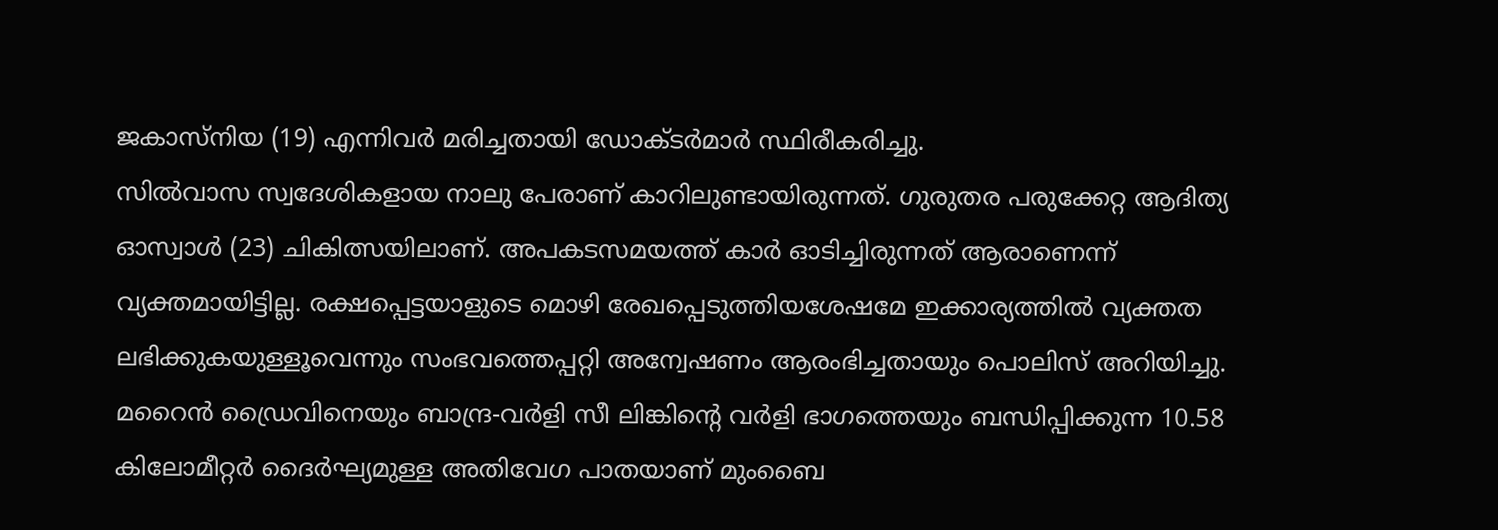ജകാസ്നിയ (19) എന്നിവർ മരിച്ചതായി ഡോക്ടർമാർ സ്ഥിരീകരിച്ചു.
സിൽവാസ സ്വദേശികളായ നാലു പേരാണ് കാറിലുണ്ടായിരുന്നത്. ഗുരുതര പരുക്കേറ്റ ആദിത്യ ഓസ്വാൾ (23) ചികിത്സയിലാണ്. അപകടസമയത്ത് കാർ ഓടിച്ചിരുന്നത് ആരാണെന്ന് വ്യക്തമായിട്ടില്ല. രക്ഷപ്പെട്ടയാളുടെ മൊഴി രേഖപ്പെടുത്തിയശേഷമേ ഇക്കാര്യത്തിൽ വ്യക്തത ലഭിക്കുകയുള്ളൂവെന്നും സംഭവത്തെപ്പറ്റി അന്വേഷണം ആരംഭിച്ചതായും പൊലിസ് അറിയിച്ചു.
മറൈൻ ഡ്രൈവിനെയും ബാന്ദ്ര-വർളി സീ ലിങ്കിന്റെ വർളി ഭാഗത്തെയും ബന്ധിപ്പിക്കുന്ന 10.58 കിലോമീറ്റർ ദൈർഘ്യമുള്ള അതിവേഗ പാതയാണ് മുംബൈ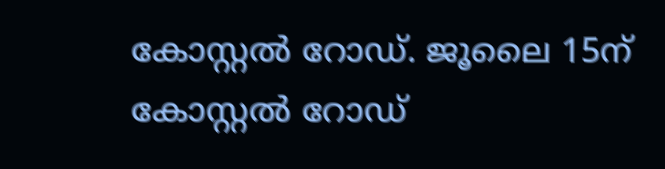കോസ്റ്റൽ റോഡ്. ജൂലൈ 15ന് കോസ്റ്റൽ റോഡ്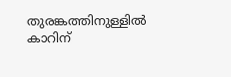തുരങ്കത്തിനുള്ളിൽ കാറിന്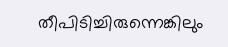തീപിടിച്ചിരുന്നെങ്കിലും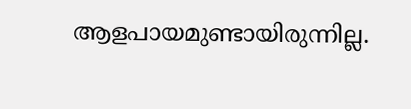ആളപായമുണ്ടായിരുന്നില്ല.